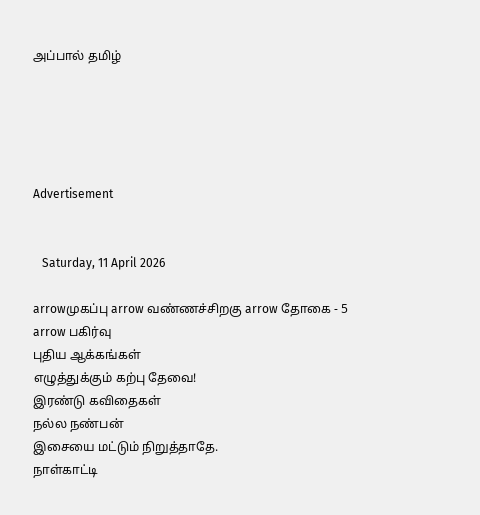அப்பால் தமிழ்





Advertisement


   Saturday, 11 April 2026

arrowமுகப்பு arrow வண்ணச்சிறகு arrow தோகை - 5 arrow பகிர்வு
புதிய ஆக்கங்கள்
எழுத்துக்கும் கற்பு தேவை!
இரண்டு கவிதைகள்
நல்ல நண்பன்
இசையை மட்டும் நிறுத்தாதே.
நாள்காட்டி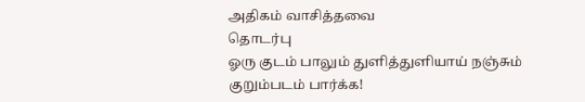அதிகம் வாசித்தவை
தொடர்பு
ஓரு குடம் பாலும் துளித்துளியாய் நஞ்சும்
குறும்படம் பார்க்க!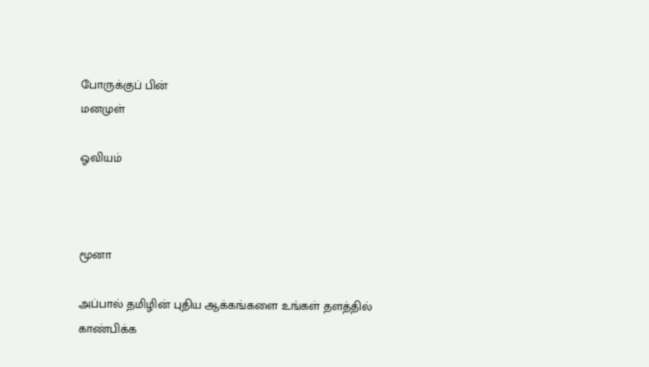போருக்குப் பின்
மனமுள்

ஓவியம்



மூனா

அப்பால் தமிழின் புதிய ஆக்கங்களை உங்கள் தளத்தில் காண்பிக்க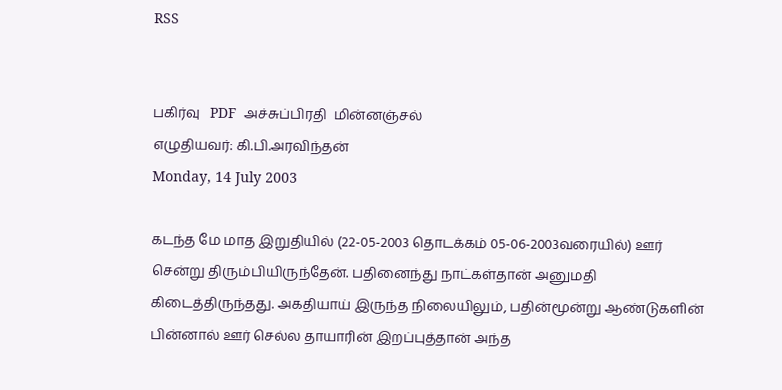RSS


பகிர்வு   PDF  அச்சுப்பிரதி  மின்னஞ்சல்
எழுதியவர்: கி.பி.அரவிந்தன்
Monday, 14 July 2003

கடந்த மே மாத இறுதியில் (22-05-2003 தொடக்கம் 05-06-2003வரையில்) ஊர் சென்று திரும்பியிருந்தேன். பதினைந்து நாட்கள்தான் அனுமதி கிடைத்திருந்தது. அகதியாய் இருந்த நிலையிலும், பதின்மூன்று ஆண்டுகளின் பின்னால் ஊர் செல்ல தாயாரின் இறப்புத்தான் அந்த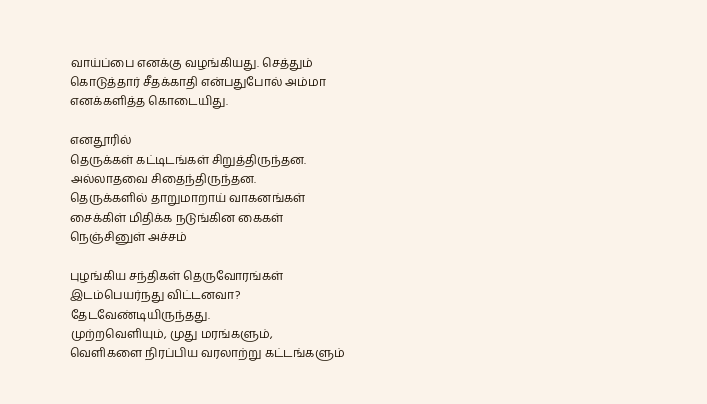வாய்ப்பை எனக்கு வழங்கியது. செத்தும் கொடுத்தார் சீதக்காதி என்பதுபோல் அம்மா எனக்களித்த கொடையிது.

எனதூரில்
தெருக்கள் கட்டிடங்கள் சிறுத்திருந்தன.
அல்லாதவை சிதைந்திருந்தன.
தெருக்களில் தாறுமாறாய் வாகனங்கள்
சைக்கிள் மிதிக்க நடுங்கின கைகள்
நெஞ்சினுள் அச்சம்

புழங்கிய சந்திகள் தெருவோரங்கள்
இடம்பெயர்நது விட்டனவா?
தேடவேண்டியிருந்தது.
முற்றவெளியும், முது மரங்களும்,
வெளிகளை நிரப்பிய வரலாற்று கட்டங்களும்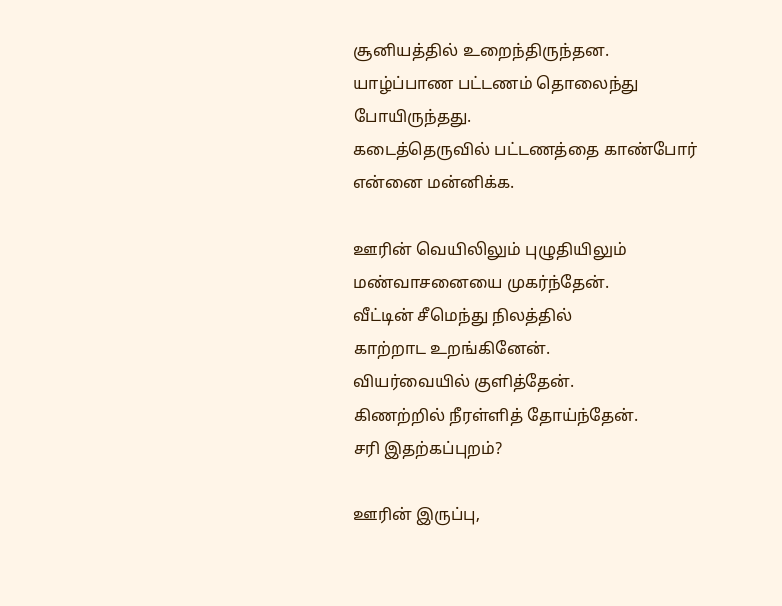சூனியத்தில் உறைந்திருந்தன.
யாழ்ப்பாண பட்டணம் தொலைந்து போயிருந்தது.
கடைத்தெருவில் பட்டணத்தை காண்போர்
என்னை மன்னிக்க.

ஊரின் வெயிலிலும் புழுதியிலும்
மண்வாசனையை முகர்ந்தேன்.
வீட்டின் சீமெந்து நிலத்தில்
காற்றாட உறங்கினேன்.
வியர்வையில் குளித்தேன்.
கிணற்றில் நீரள்ளித் தோய்ந்தேன்.
சரி இதற்கப்புறம்?

ஊரின் இருப்பு,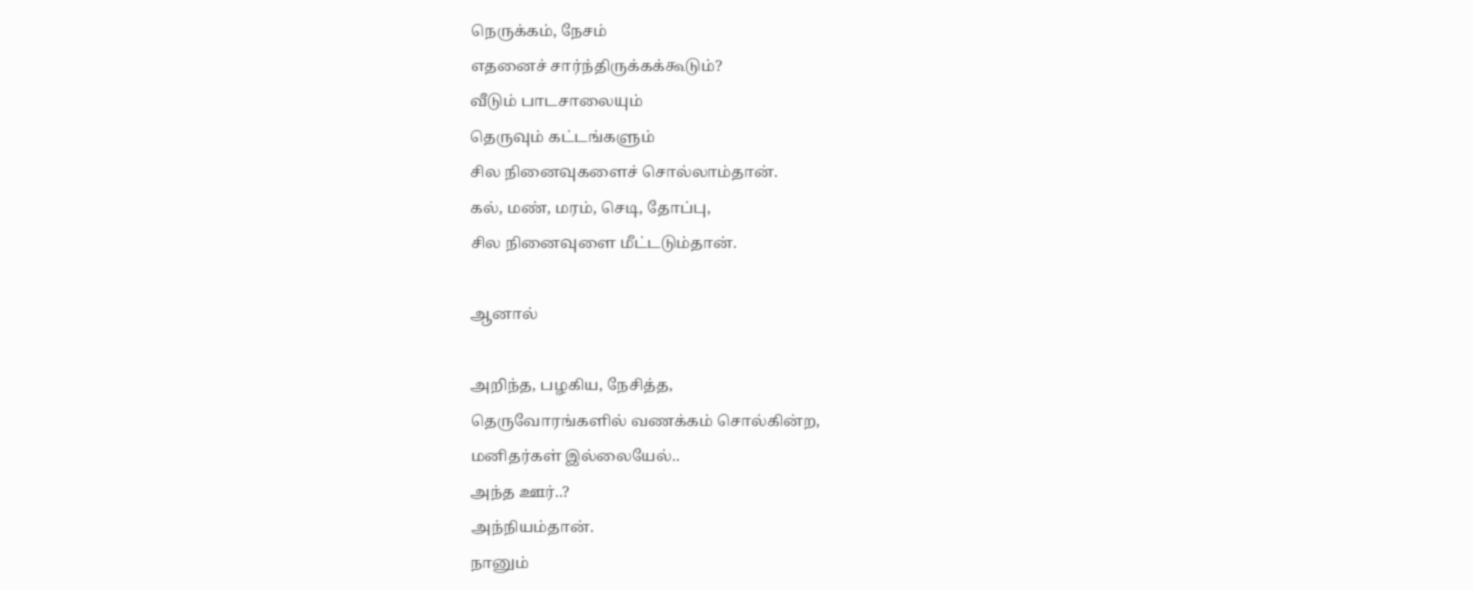நெருக்கம், நேசம்
எதனைச் சார்ந்திருக்கக்கூடும்?
வீடும் பாடசாலையும்
தெருவும் கட்டங்களும்
சில நினைவுகளைச் சொல்லாம்தான்.
கல், மண், மரம், செடி, தோப்பு,
சில நினைவுளை மீட்டடும்தான்.

ஆனால்

அறிந்த, பழகிய, நேசித்த,
தெருவோரங்களில் வணக்கம் சொல்கின்ற,
மனிதர்கள் இல்லையேல்..
அந்த ஊர்..?
அந்நியம்தான்.
நானும்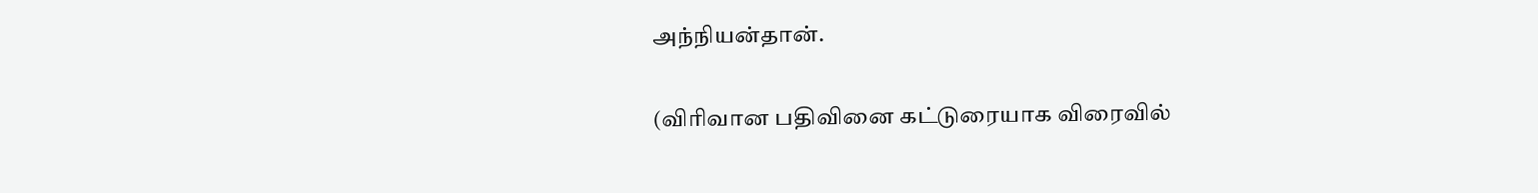அந்நியன்தான்.

(விரிவான பதிவினை கட்டுரையாக விரைவில்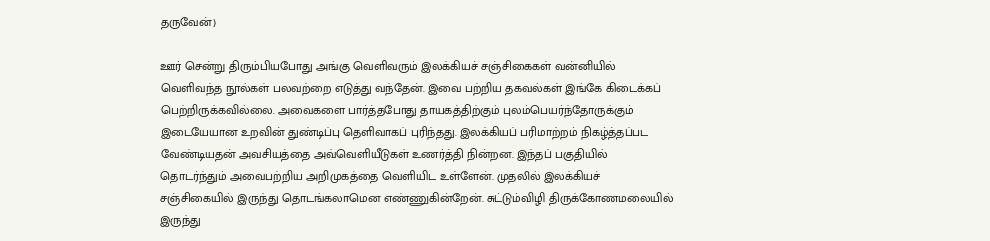தருவேன்)

ஊர் சென்று திரும்பியபோது அங்கு வெளிவரும் இலக்கியச் சஞ்சிகைகள் வன்னியில் வெளிவந்த நூல்கள் பலவற்றை எடுத்து வந்தேன். இவை பற்றிய தகவல்கள் இங்கே கிடைக்கப் பெற்றிருக்கவில்லை. அவைகளை பார்த்தபோது தாயகத்திற்கும் புலம்பெயர்ந்தோருக்கும் இடையேயான உறவின் துண்டிப்பு தெளிவாகப் புரிந்தது. இலக்கியப் பரிமாற்றம் நிகழ்த்தப்பட வேண்டியதன் அவசியத்தை அவ்வெளியீடுகள் உணர்த்தி நின்றன. இந்தப் பகுதியில் தொடர்ந்தும் அவைபற்றிய அறிமுகத்தை வெளியிட உள்ளேன். முதலில் இலக்கியச் சஞ்சிகையில் இருந்து தொடங்கலாமென எண்ணுகின்றேன். சுட்டும்விழி திருக்கோணமலையில் இருந்து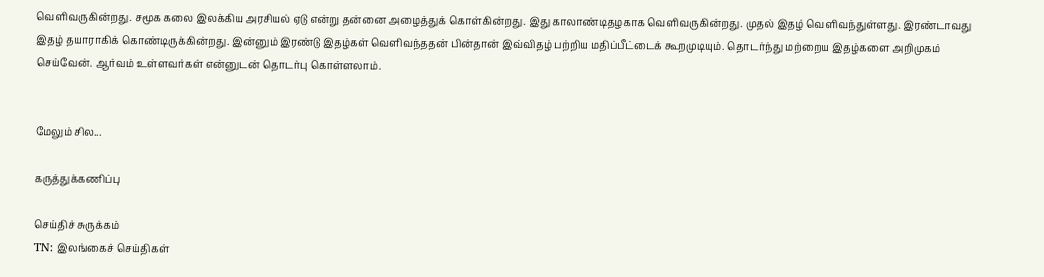வெளிவருகின்றது. சமூக கலை இலக்கிய அரசியல் ஏடு என்று தன்னை அழைத்துக் கொள்கின்றது. இது காலாண்டிதழகாக வெளிவருகின்றது. முதல் இதழ் வெளிவந்துள்ளது. இரண்டாவது இதழ் தயாராகிக் கொண்டிருக்கின்றது. இன்னும் இரண்டு இதழ்கள் வெளிவந்ததன் பின்தான் இவ்விதழ் பற்றிய மதிப்பீட்டைக் கூறமுடியும். தொடர்ந்து மற்றைய இதழ்களை அறிமுகம் செய்வேன். ஆர்வம் உள்ளவர்கள் என்னுடன் தொடர்பு கொள்ளலாம்.


மேலும் சில...

கருத்துக்கணிப்பு

செய்திச் சுருக்கம்
TN: இலங்கைச் செய்திகள்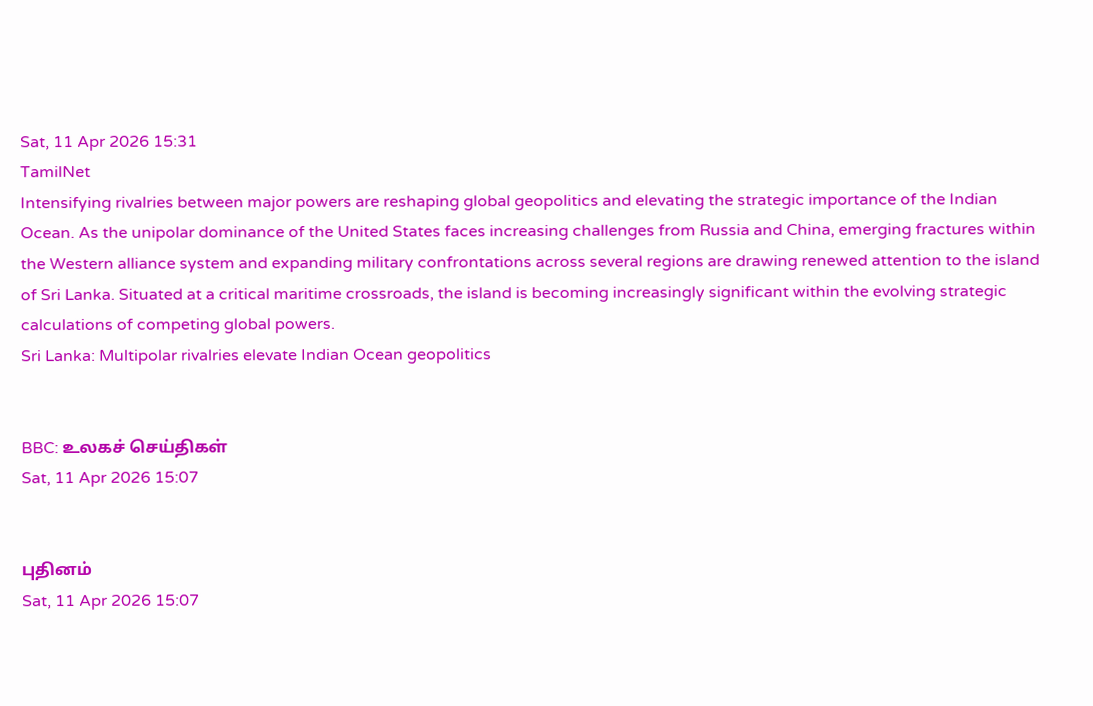Sat, 11 Apr 2026 15:31
TamilNet
Intensifying rivalries between major powers are reshaping global geopolitics and elevating the strategic importance of the Indian Ocean. As the unipolar dominance of the United States faces increasing challenges from Russia and China, emerging fractures within the Western alliance system and expanding military confrontations across several regions are drawing renewed attention to the island of Sri Lanka. Situated at a critical maritime crossroads, the island is becoming increasingly significant within the evolving strategic calculations of competing global powers.
Sri Lanka: Multipolar rivalries elevate Indian Ocean geopolitics


BBC: உலகச் செய்திகள்
Sat, 11 Apr 2026 15:07


புதினம்
Sat, 11 Apr 2026 15:07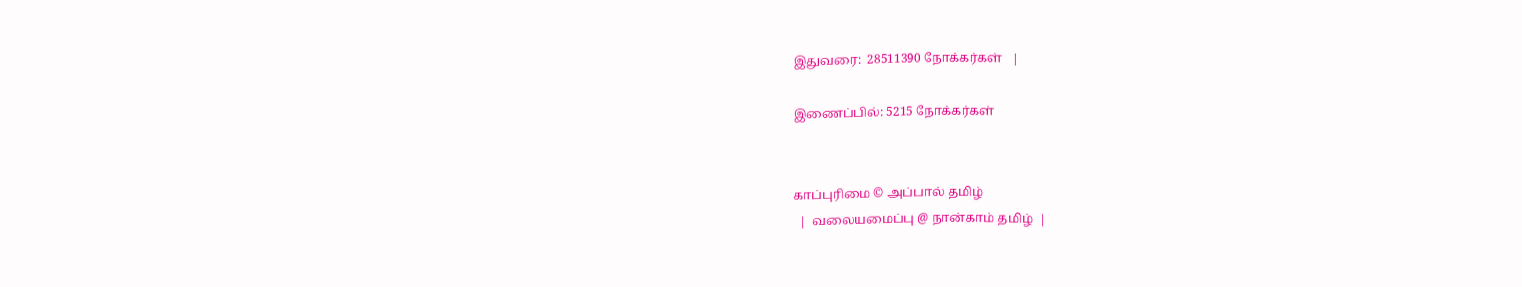இதுவரை:  28511390 நோக்கர்கள்   |

இணைப்பில்: 5215 நோக்கர்கள்


காப்புரிமை © அப்பால் தமிழ்
  |  வலையமைப்பு @ நான்காம் தமிழ்  |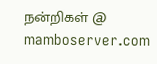நன்றிகள் @ mamboserver.com